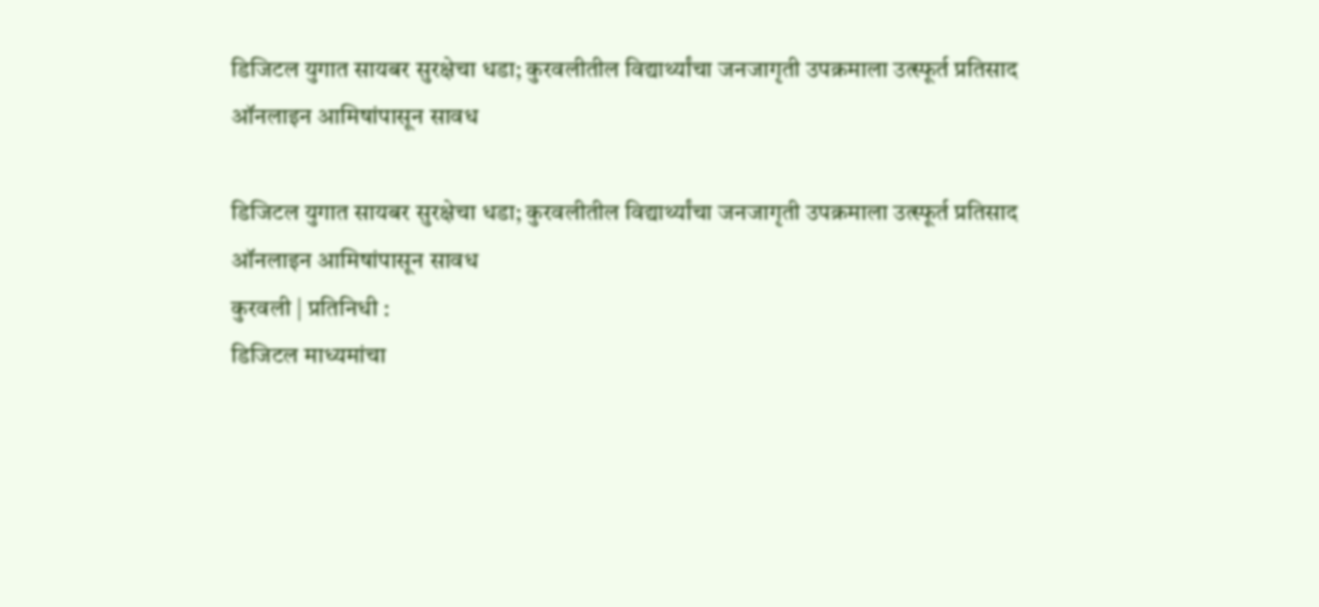डिजिटल युगात सायबर सुरक्षेचा धडा; कुरवलीतील विद्यार्थ्यांचा जनजागृती उपक्रमाला उत्स्फूर्त प्रतिसाद
ऑनलाइन आमिषांपासून सावध

डिजिटल युगात सायबर सुरक्षेचा धडा; कुरवलीतील विद्यार्थ्यांचा जनजागृती उपक्रमाला उत्स्फूर्त प्रतिसाद
ऑनलाइन आमिषांपासून सावध
कुरवली | प्रतिनिधी :
डिजिटल माध्यमांचा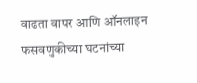वाढता वापर आणि ऑनलाइन फसवणुकीच्या घटनांच्या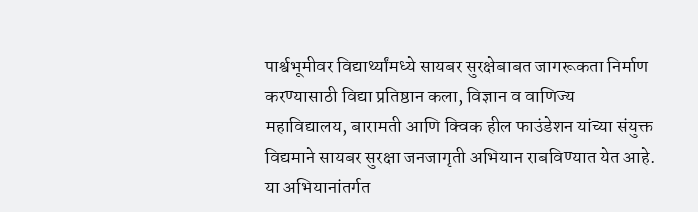पार्श्वभूमीवर विद्यार्थ्यांमध्ये सायबर सुरक्षेबाबत जागरूकता निर्माण करण्यासाठी विद्या प्रतिष्ठान कला, विज्ञान व वाणिज्य महाविद्यालय, बारामती आणि क्विक हील फाउंडेशन यांच्या संयुक्त विद्यमाने सायबर सुरक्षा जनजागृती अभियान राबविण्यात येत आहे.
या अभियानांतर्गत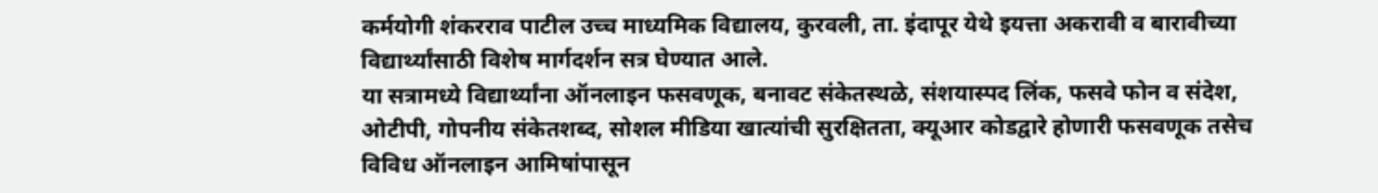कर्मयोगी शंकरराव पाटील उच्च माध्यमिक विद्यालय, कुरवली, ता. इंदापूर येथे इयत्ता अकरावी व बारावीच्या विद्यार्थ्यांसाठी विशेष मार्गदर्शन सत्र घेण्यात आले.
या सत्रामध्ये विद्यार्थ्यांना ऑनलाइन फसवणूक, बनावट संकेतस्थळे, संशयास्पद लिंक, फसवे फोन व संदेश, ओटीपी, गोपनीय संकेतशब्द, सोशल मीडिया खात्यांची सुरक्षितता, क्यूआर कोडद्वारे होणारी फसवणूक तसेच विविध ऑनलाइन आमिषांपासून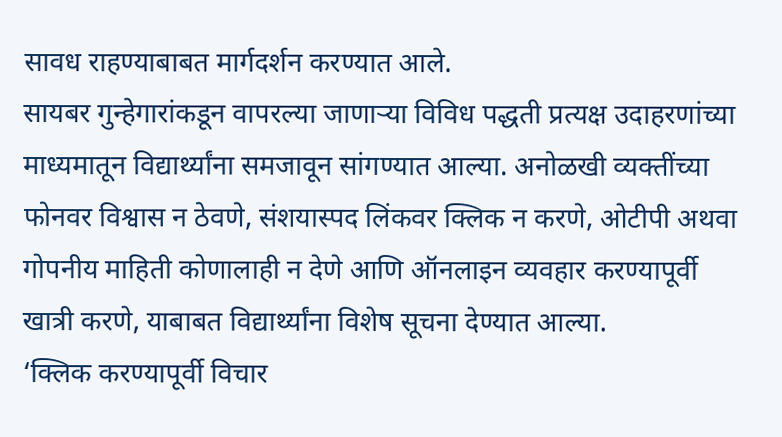सावध राहण्याबाबत मार्गदर्शन करण्यात आले.
सायबर गुन्हेगारांकडून वापरल्या जाणाऱ्या विविध पद्धती प्रत्यक्ष उदाहरणांच्या माध्यमातून विद्यार्थ्यांना समजावून सांगण्यात आल्या. अनोळखी व्यक्तींच्या फोनवर विश्वास न ठेवणे, संशयास्पद लिंकवर क्लिक न करणे, ओटीपी अथवा गोपनीय माहिती कोणालाही न देणे आणि ऑनलाइन व्यवहार करण्यापूर्वी खात्री करणे, याबाबत विद्यार्थ्यांना विशेष सूचना देण्यात आल्या.
‘क्लिक करण्यापूर्वी विचार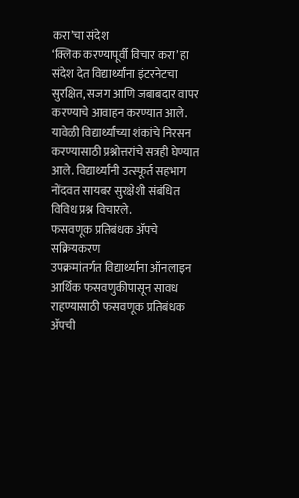करा’चा संदेश
‘क्लिक करण्यापूर्वी विचार करा’ हा संदेश देत विद्यार्थ्यांना इंटरनेटचा सुरक्षित, सजग आणि जबाबदार वापर करण्याचे आवाहन करण्यात आले. यावेळी विद्यार्थ्यांच्या शंकांचे निरसन करण्यासाठी प्रश्नोत्तरांचे सत्रही घेण्यात आले. विद्यार्थ्यांनी उत्स्फूर्त सहभाग नोंदवत सायबर सुरक्षेशी संबंधित विविध प्रश्न विचारले.
फसवणूक प्रतिबंधक ॲपचे सक्रियकरण
उपक्रमांतर्गत विद्यार्थ्यांना ऑनलाइन आर्थिक फसवणुकीपासून सावध राहण्यासाठी फसवणूक प्रतिबंधक ॲपची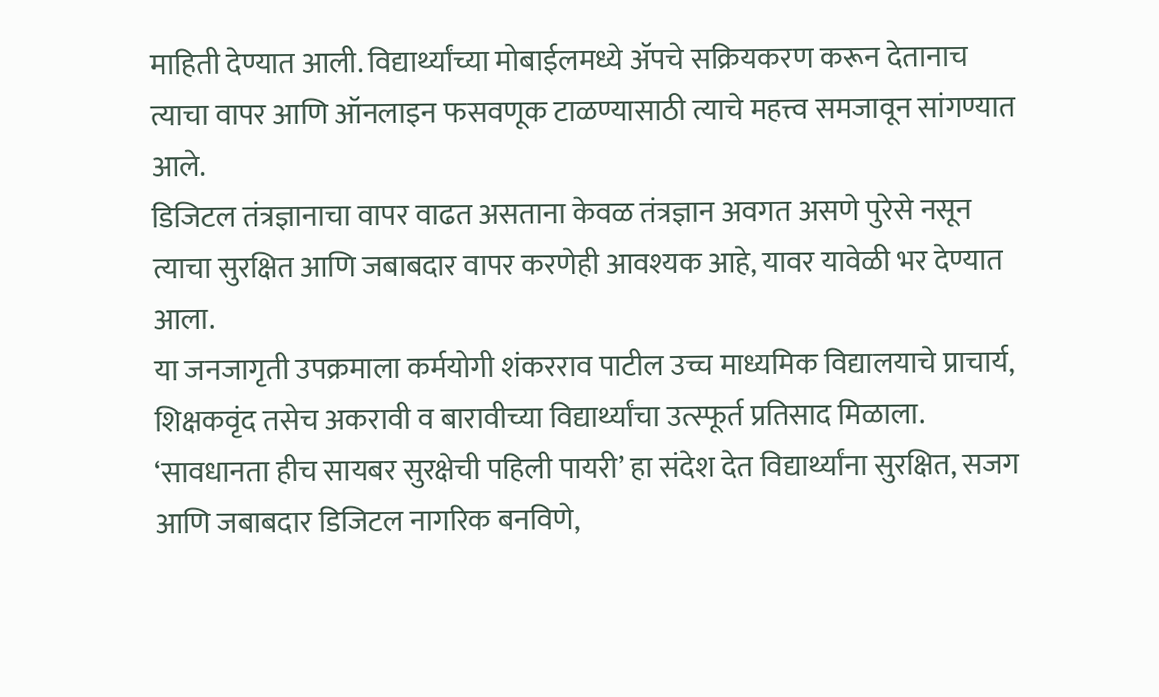माहिती देण्यात आली. विद्यार्थ्यांच्या मोबाईलमध्ये ॲपचे सक्रियकरण करून देतानाच त्याचा वापर आणि ऑनलाइन फसवणूक टाळण्यासाठी त्याचे महत्त्व समजावून सांगण्यात आले.
डिजिटल तंत्रज्ञानाचा वापर वाढत असताना केवळ तंत्रज्ञान अवगत असणे पुरेसे नसून त्याचा सुरक्षित आणि जबाबदार वापर करणेही आवश्यक आहे, यावर यावेळी भर देण्यात आला.
या जनजागृती उपक्रमाला कर्मयोगी शंकरराव पाटील उच्च माध्यमिक विद्यालयाचे प्राचार्य, शिक्षकवृंद तसेच अकरावी व बारावीच्या विद्यार्थ्यांचा उत्स्फूर्त प्रतिसाद मिळाला.
‘सावधानता हीच सायबर सुरक्षेची पहिली पायरी’ हा संदेश देत विद्यार्थ्यांना सुरक्षित, सजग आणि जबाबदार डिजिटल नागरिक बनविणे,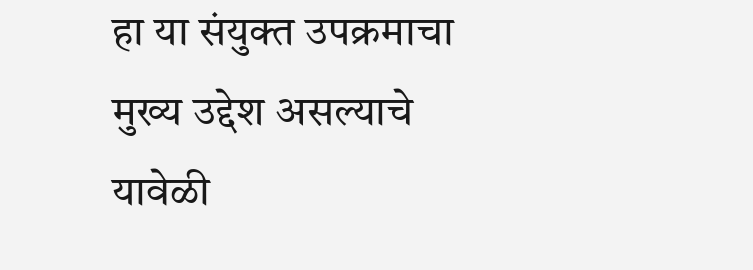हा या संयुक्त उपक्रमाचा मुख्य उद्देश असल्याचे यावेळी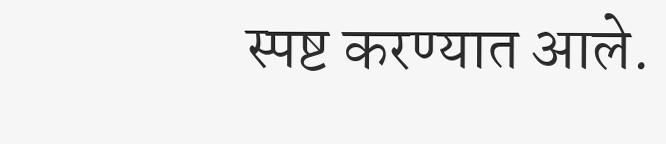स्पष्ट करण्यात आले.